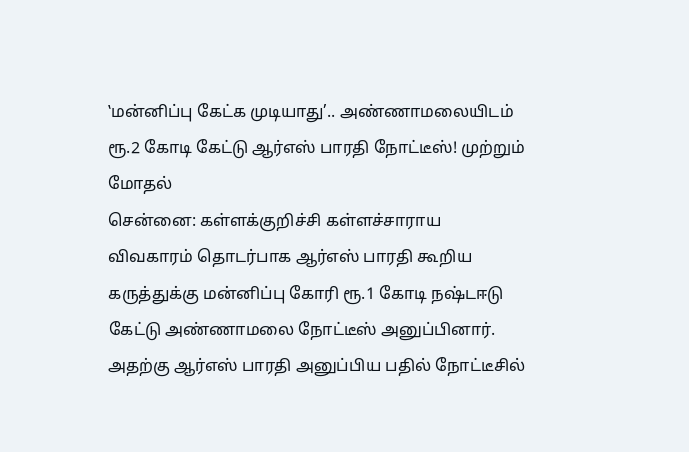‛மன்னிப்பு கேட்க முடியாது’.. அண்ணாமலையிடம் ரூ.2 கோடி கேட்டு ஆர்எஸ் பாரதி நோட்டீஸ்! முற்றும் மோதல்
சென்னை: கள்ளக்குறிச்சி கள்ளச்சாராய விவகாரம் தொடர்பாக ஆர்எஸ் பாரதி கூறிய கருத்துக்கு மன்னிப்பு கோரி ரூ.1 கோடி நஷ்டஈடு கேட்டு அண்ணாமலை நோட்டீஸ் அனுப்பினார். அதற்கு ஆர்எஸ் பாரதி அனுப்பிய பதில் நோட்டீசில்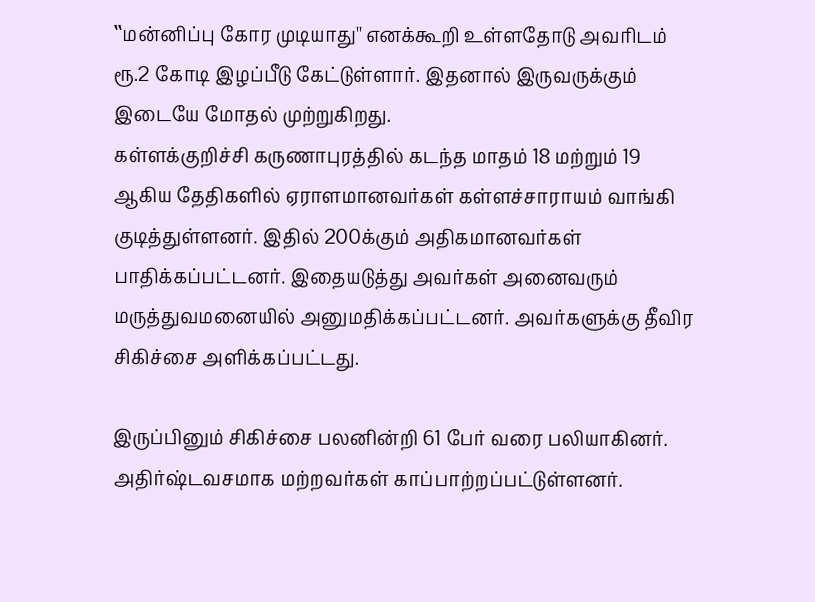‛‛மன்னிப்பு கோர முடியாது'' எனக்கூறி உள்ளதோடு அவரிடம் ரூ.2 கோடி இழப்பீடு கேட்டுள்ளார். இதனால் இருவருக்கும் இடையே மோதல் முற்றுகிறது.
கள்ளக்குறிச்சி கருணாபுரத்தில் கடந்த மாதம் 18 மற்றும் 19 ஆகிய தேதிகளில் ஏராளமானவர்கள் கள்ளச்சாராயம் வாங்கி குடித்துள்ளனர். இதில் 200க்கும் அதிகமானவர்கள் பாதிக்கப்பட்டனர். இதையடுத்து அவர்கள் அனைவரும் மருத்துவமனையில் அனுமதிக்கப்பட்டனர். அவர்களுக்கு தீவிர சிகிச்சை அளிக்கப்பட்டது.

இருப்பினும் சிகிச்சை பலனின்றி 61 பேர் வரை பலியாகினர். அதிர்ஷ்டவசமாக மற்றவர்கள் காப்பாற்றப்பட்டுள்ளனர்.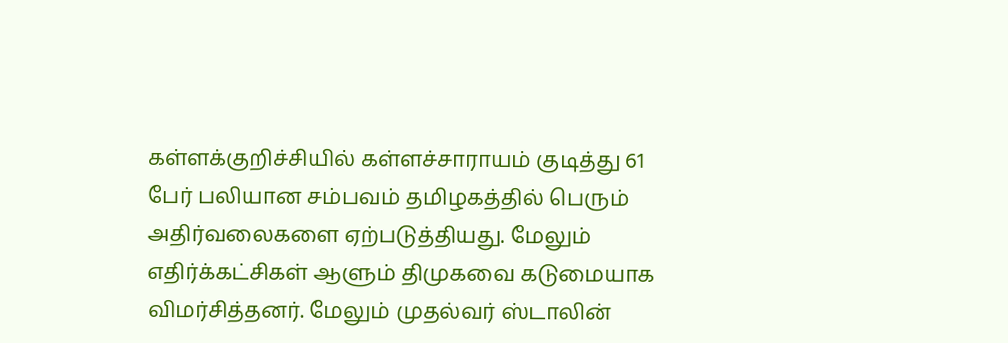கள்ளக்குறிச்சியில் கள்ளச்சாராயம் குடித்து 61 பேர் பலியான சம்பவம் தமிழகத்தில் பெரும் அதிர்வலைகளை ஏற்படுத்தியது. மேலும் எதிர்க்கட்சிகள் ஆளும் திமுகவை கடுமையாக விமர்சித்தனர். மேலும் முதல்வர் ஸ்டாலின்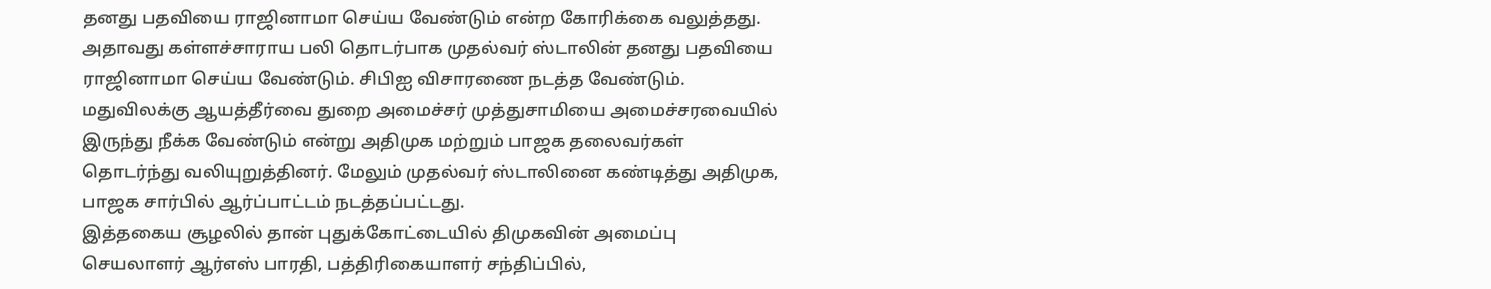தனது பதவியை ராஜினாமா செய்ய வேண்டும் என்ற கோரிக்கை வலுத்தது.
அதாவது கள்ளச்சாராய பலி தொடர்பாக முதல்வர் ஸ்டாலின் தனது பதவியை ராஜினாமா செய்ய வேண்டும். சிபிஐ விசாரணை நடத்த வேண்டும். மதுவிலக்கு ஆயத்தீர்வை துறை அமைச்சர் முத்துசாமியை அமைச்சரவையில் இருந்து நீக்க வேண்டும் என்று அதிமுக மற்றும் பாஜக தலைவர்கள் தொடர்ந்து வலியுறுத்தினர். மேலும் முதல்வர் ஸ்டாலினை கண்டித்து அதிமுக, பாஜக சார்பில் ஆர்ப்பாட்டம் நடத்தப்பட்டது.
இத்தகைய சூழலில் தான் புதுக்கோட்டையில் திமுகவின் அமைப்பு செயலாளர் ஆர்எஸ் பாரதி, பத்திரிகையாளர் சந்திப்பில்,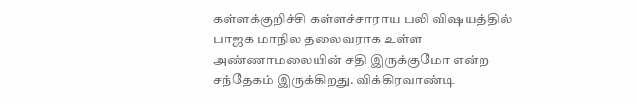கள்ளக்குறிச்சி கள்ளச்சாராய பலி விஷயத்தில் பாஜக மாநில தலைவராக உள்ள அண்ணாமலையின் சதி இருக்குமோ என்ற சந்தேகம் இருக்கிறது. விக்கிரவாண்டி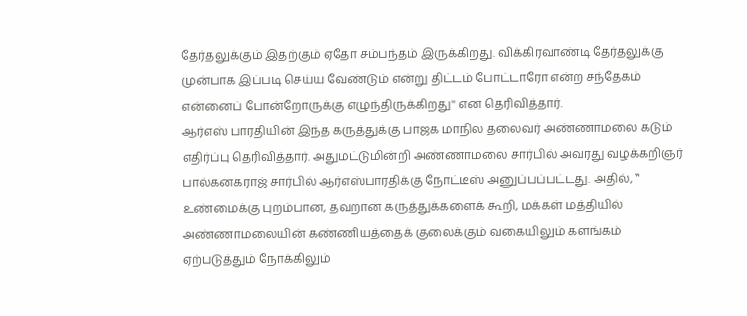தேர்தலுக்கும் இதற்கும் ஏதோ சம்பந்தம் இருக்கிறது. விக்கிரவாண்டி தேர்தலுக்கு முன்பாக இப்படி செய்ய வேண்டும் என்று திட்டம் போட்டாரோ என்ற சந்தேகம் என்னைப் போன்றோருக்கு எழுந்திருக்கிறது'' என தெரிவித்தார்.
ஆர்எஸ் பாரதியின் இந்த கருத்துக்கு பாஜக மாநில தலைவர் அண்ணாமலை கடும் எதிர்ப்பு தெரிவித்தார். அதுமட்டுமின்றி அண்ணாமலை சார்பில் அவரது வழக்கறிஞர் பால்கனகராஜ் சார்பில் ஆர்எஸ்பாரதிக்கு நோட்டீஸ் அனுப்பப்பட்டது. அதில், ‛‛ உண்மைக்கு புறம்பான, தவறான கருத்துக்களைக் கூறி, மக்கள் மத்தியில் அண்ணாமலையின் கண்ணியத்தைக் குலைக்கும் வகையிலும் களங்கம் ஏற்படுத்தும் நோக்கிலும்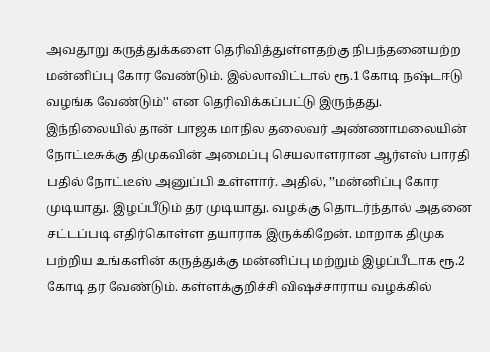அவதூறு கருத்துக்களை தெரிவித்துள்ளதற்கு நிபந்தனையற்ற மன்னிப்பு கோர வேண்டும். இல்லாவிட்டால் ரூ.1 கோடி நஷ்டஈடு வழங்க வேண்டும்'' என தெரிவிக்கப்பட்டு இருந்தது.
இந்நிலையில் தான் பாஜக மாநில தலைவர் அண்ணாமலையின் நோட்டீசுக்கு திமுகவின் அமைப்பு செயலாளரான ஆர்எஸ் பாரதி பதில் நோட்டீஸ் அனுப்பி உள்ளார். அதில், ‛‛மன்னிப்பு கோர முடியாது. இழப்பீடும் தர முடியாது. வழக்கு தொடர்ந்தால் அதனை சட்டப்படி எதிர்கொள்ள தயாராக இருக்கிறேன். மாறாக திமுக பற்றிய உங்களின் கருத்துக்கு மன்னிப்பு மற்றும் இழப்பீடாக ரூ.2 கோடி தர வேண்டும். கள்ளக்குறிச்சி விஷச்சாராய வழக்கில்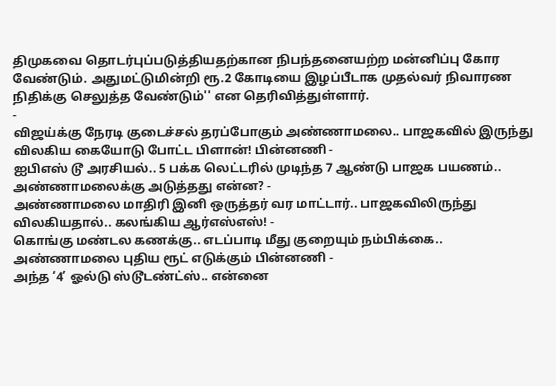திமுகவை தொடர்புப்படுத்தியதற்கான நிபந்தனையற்ற மன்னிப்பு கோர வேண்டும். அதுமட்டுமின்றி ரூ.2 கோடியை இழப்பீடாக முதல்வர் நிவாரண நிதிக்கு செலுத்த வேண்டும்'' என தெரிவித்துள்ளார்.
-
விஜய்க்கு நேரடி குடைச்சல் தரப்போகும் அண்ணாமலை.. பாஜகவில் இருந்து விலகிய கையோடு போட்ட பிளான்! பின்னணி -
ஐபிஎஸ் டூ அரசியல்.. 5 பக்க லெட்டரில் முடிந்த 7 ஆண்டு பாஜக பயணம்.. அண்ணாமலைக்கு அடுத்தது என்ன? -
அண்ணாமலை மாதிரி இனி ஒருத்தர் வர மாட்டார்.. பாஜகவிலிருந்து விலகியதால்.. கலங்கிய ஆர்எஸ்எஸ்! -
கொங்கு மண்டல கணக்கு.. எடப்பாடி மீது குறையும் நம்பிக்கை.. அண்ணாமலை புதிய ரூட் எடுக்கும் பின்னணி -
அந்த ‘4’ ஓல்டு ஸ்டூடண்ட்ஸ்.. என்னை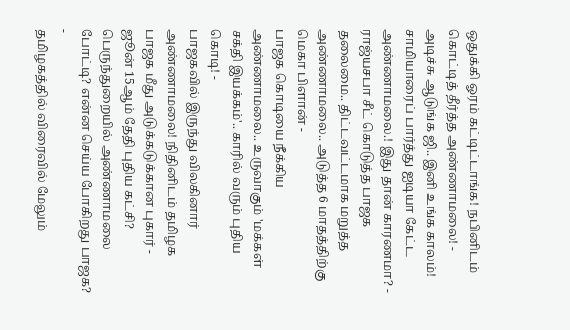ஒதுக்கி ஓரம் கட்டிட்டாங்க! நபினிடம் கொட்டித் தீர்த்த அண்ணாமலை! -
அடிச்சு ஆடுங்க ஜி.. இனி உங்க காலம்! சாமியாரைப் பார்த்து ஐடியா கேட்ட அண்ணாமலை.! இது தான் காரணமா? -
ராஜ்யசபா சீட் கொடுத்த பாஜக தலைமை.. திட்டவட்டமாக மறுத்த அண்ணாமலை.. அடுத்த 6 மாதத்திற்கு மெகா பிளான் -
பாஜக கொடியை நீக்கிய அண்ணாமலை.. உருவாகும் 'மக்கள் சக்தி இயக்கம்'.. காரில் வரும் புதிய கொடி! -
பாஜகவில் இருந்து விலகினார் அண்ணாமலை! நிதினிடம் தமிழக பாஜக மீது அடுக்கடுக்கான புகார் -
ஜூன் 15ஆம் தேதி புதிய கட்சி? பெருந்துறையில் அண்ணாமலை போட்டி? என்ன செய்ய போகிறது பாஜக? -
தமிழகத்தில் விரைவில் மேலும்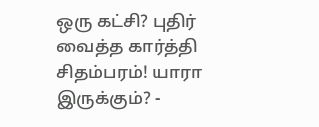ஒரு கட்சி? புதிர் வைத்த கார்த்தி சிதம்பரம்! யாரா இருக்கும்? -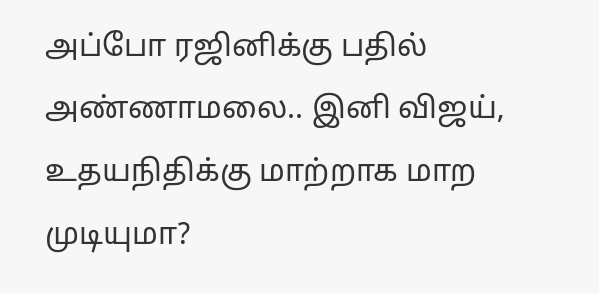அப்போ ரஜினிக்கு பதில் அண்ணாமலை.. இனி விஜய், உதயநிதிக்கு மாற்றாக மாற முடியுமா?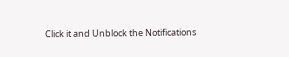Click it and Unblock the Notifications